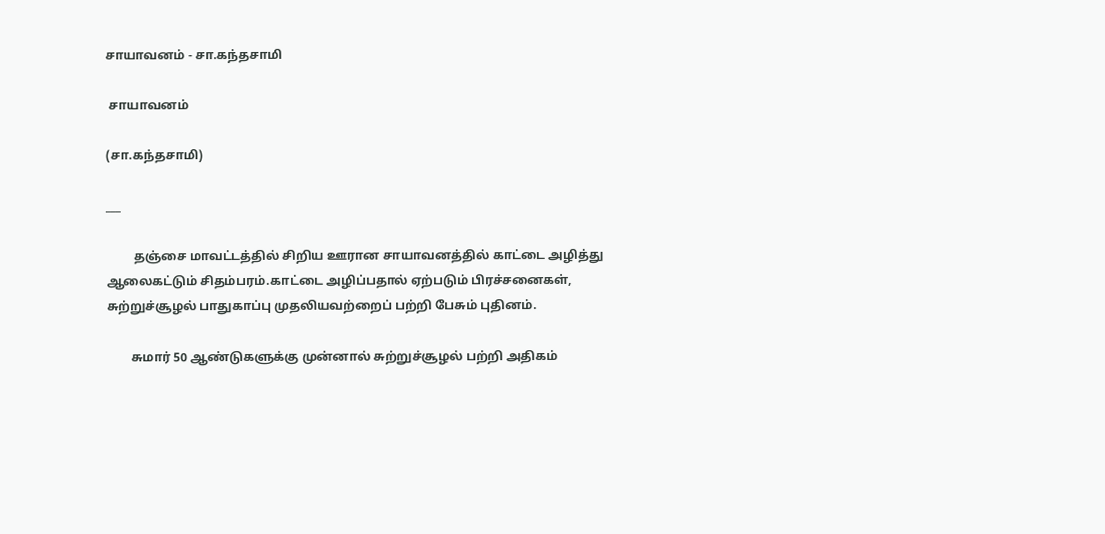சாயாவனம் - சா.கந்தசாமி

 சாயாவனம்

(சா.கந்தசாமி)

___

         தஞ்சை மாவட்டத்தில் சிறிய ஊரான சாயாவனத்தில் காட்டை அழித்து ஆலைகட்டும் சிதம்பரம்.காட்டை அழிப்பதால் ஏற்படும் பிரச்சனைகள், சுற்றுச்சூழல் பாதுகாப்பு முதலியவற்றைப் பற்றி பேசும் புதினம்.

        சுமார் 50 ஆண்டுகளுக்கு முன்னால் சுற்றுச்சூழல் பற்றி அதிகம்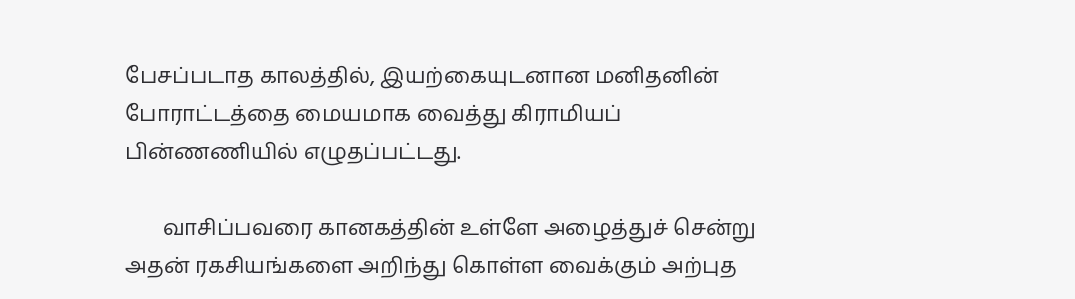பேசப்படாத காலத்தில், இயற்கையுடனான மனிதனின் போராட்டத்தை மையமாக வைத்து கிராமியப் பின்ணணியில் எழுதப்பட்டது.

       வாசிப்பவரை கானகத்தின் உள்ளே அழைத்துச் சென்று அதன் ரகசியங்களை அறிந்து கொள்ள வைக்கும் அற்புத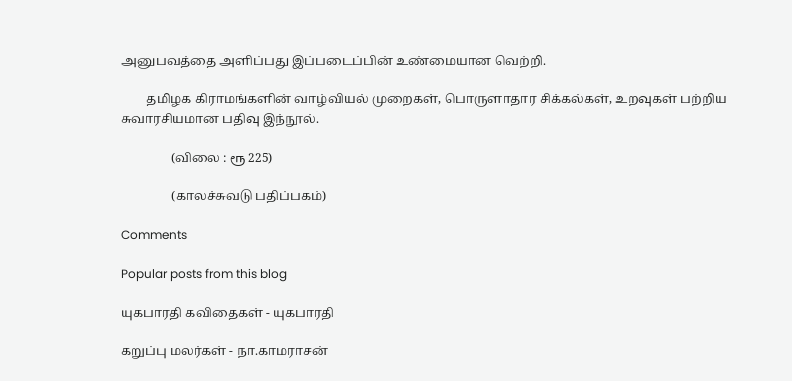அனுபவத்தை அளிப்பது இப்படைப்பின் உண்மையான வெற்றி.

        தமிழக கிராமங்களின் வாழ்வியல் முறைகள், பொருளாதார சிக்கல்கள், உறவுகள் பற்றிய சுவாரசியமான பதிவு இந்நூல்.

                (விலை : ரூ 225)

                (காலச்சுவடு பதிப்பகம்)

Comments

Popular posts from this blog

யுகபாரதி கவிதைகள் - யுகபாரதி

கறுப்பு மலர்கள் - நா.காமராசன்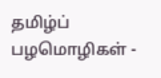தமிழ்ப் பழமொழிகள் -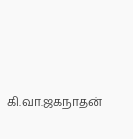கி.வா.ஜகநாதன்